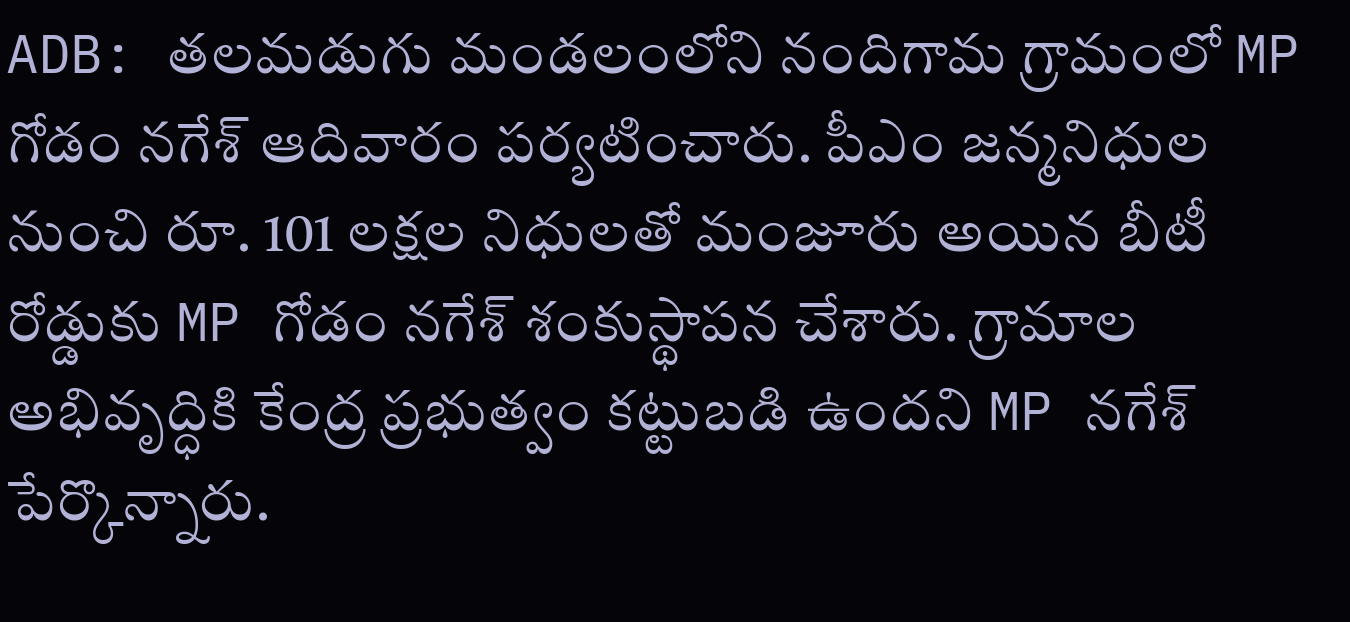ADB: తలమడుగు మండలంలోని నందిగామ గ్రామంలో MP గోడం నగేశ్ ఆదివారం పర్యటించారు. పీఎం జన్మనిధుల నుంచి రూ. 101 లక్షల నిధులతో మంజూరు అయిన బీటీ రోడ్డుకు MP గోడం నగేశ్ శంకుస్థాపన చేశారు. గ్రామాల అభివృద్ధికి కేంద్ర ప్రభుత్వం కట్టుబడి ఉందని MP నగేశ్ పేర్కొన్నారు.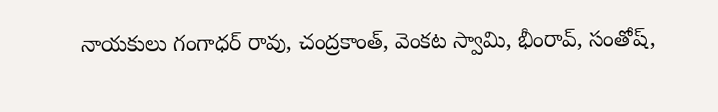నాయకులు గంగాధర్ రావు, చంద్రకాంత్, వెంకట స్వామి, భీంరావ్, సంతోష్,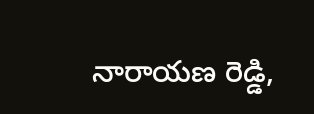నారాయణ రెడ్డి,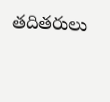తదితరులు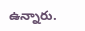ఉన్నారు.